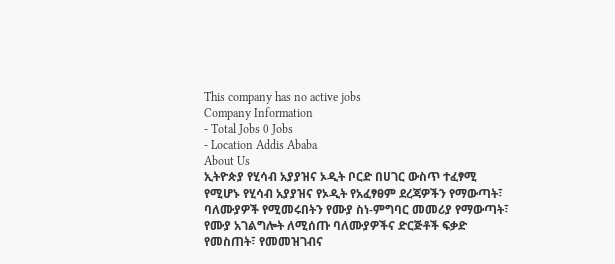This company has no active jobs
Company Information
- Total Jobs 0 Jobs
- Location Addis Ababa
About Us
ኢትዮጵያ የሂሳብ አያያዝና ኦዲት ቦርድ በሀገር ውስጥ ተፈፃሚ የሚሆኑ የሂሳብ አያያዝና የኦዲት የአፈፃፀም ደረጃዎችን የማውጣት፣ ባለሙያዎች የሚመሩበትን የሙያ ስነ-ምግባር መመሪያ የማውጣት፣ የሙያ አገልግሎት ለሚሰጡ ባለሙያዎችና ድርጅቶች ፍቃድ የመስጠት፣ የመመዝገብና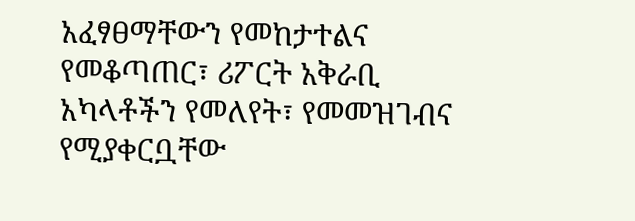አፈፃፀማቸውን የመከታተልና የመቆጣጠር፣ ሪፖርት አቅራቢ አካላቶችን የመለየት፣ የመመዝገብና የሚያቀርቧቸው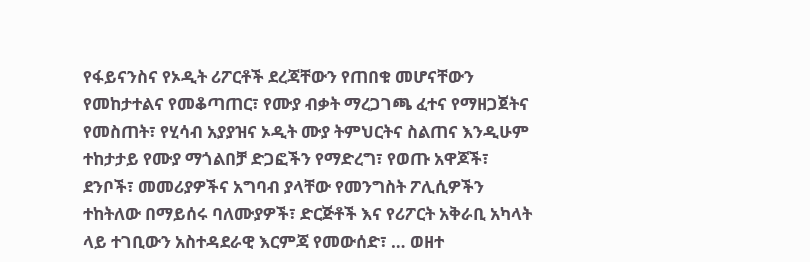የፋይናንስና የኦዲት ሪፖርቶች ደረጃቸውን የጠበቁ መሆናቸውን የመከታተልና የመቆጣጠር፣ የሙያ ብቃት ማረጋገጫ ፈተና የማዘጋጀትና የመስጠት፣ የሂሳብ አያያዝና ኦዲት ሙያ ትምህርትና ስልጠና እንዲሁም ተከታታይ የሙያ ማጎልበቻ ድጋፎችን የማድረግ፣ የወጡ አዋጆች፣ ደንቦች፣ መመሪያዎችና አግባብ ያላቸው የመንግስት ፖሊሲዎችን ተከትለው በማይሰሩ ባለሙያዎች፣ ድርጅቶች እና የሪፖርት አቅራቢ አካላት ላይ ተገቢውን አስተዳደራዊ እርምጃ የመውሰድ፣ … ወዘተ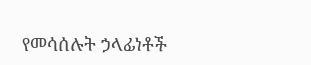የመሳሰሉት ኃላፊነቶች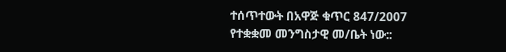ተሰጥተውት በአዋጅ ቁጥር 847/2007 የተቋቋመ መንግስታዊ መ/ቤት ነው::